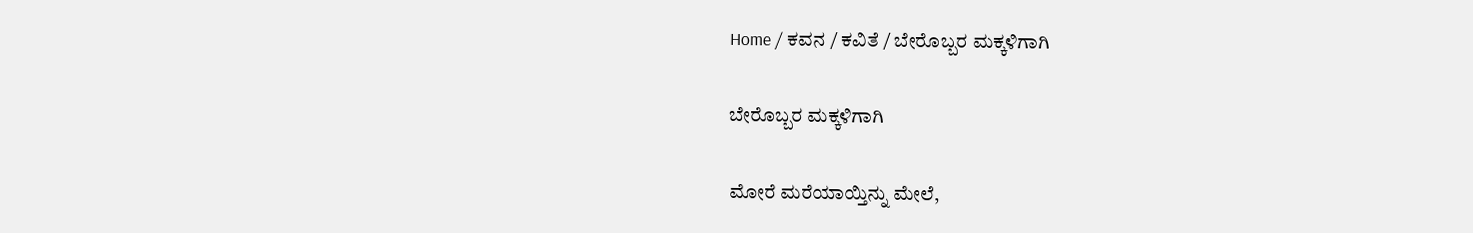Home / ಕವನ / ಕವಿತೆ / ಬೇರೊಬ್ಬರ ಮಕ್ಕಳಿಗಾಗಿ

ಬೇರೊಬ್ಬರ ಮಕ್ಕಳಿಗಾಗಿ

ಮೋರೆ ಮರೆಯಾಯ್ತಿನ್ನು ಮೇಲೆ,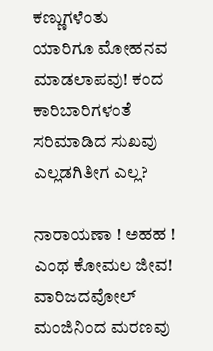ಕಣ್ಣುಗಳೆಂತು
ಯಾರಿಗೂ ಮೋಹನವ ಮಾಡಲಾಪವು! ಕಂದ
ಕಾರಿಬಾರಿಗಳಂತೆ ಸರಿಮಾಡಿದ ಸುಖವು
ಎಲ್ಲಡಗಿತೀಗ ಎಲ್ಲ?

ನಾರಾಯಣಾ ! ಅಹಹ ! ಎಂಥ ಕೋಮಲ ಜೀವ!
ವಾರಿಜದವೋಲ್ ಮಂಜಿನಿಂದ ಮರಣವು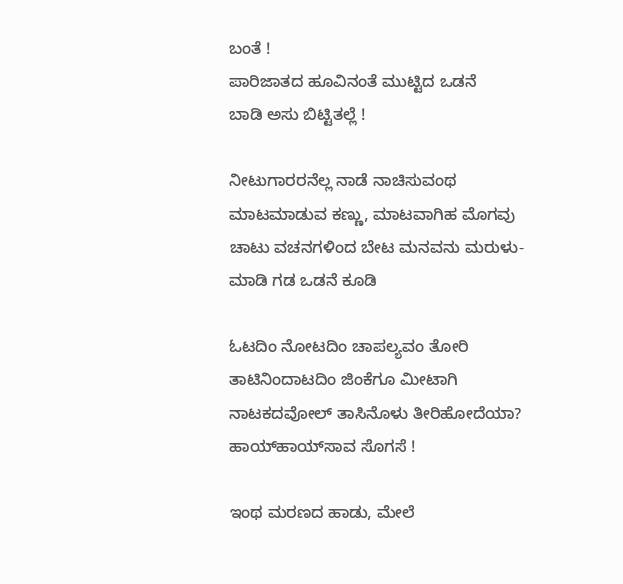ಬಂತೆ !
ಪಾರಿಜಾತದ ಹೂವಿನಂತೆ ಮುಟ್ಟಿದ ಒಡನೆ
ಬಾಡಿ ಅಸು ಬಿಟ್ಟಿತಲ್ಲೆ !

ನೀಟುಗಾರರನೆಲ್ಲ ನಾಡೆ ನಾಚಿಸುವಂಥ
ಮಾಟಮಾಡುವ ಕಣ್ಣು, ಮಾಟವಾಗಿಹ ಮೊಗವು
ಚಾಟು ವಚನಗಳಿಂದ ಬೇಟ ಮನವನು ಮರುಳು-
ಮಾಡಿ ಗಡ ಒಡನೆ ಕೂಡಿ

ಓಟದಿಂ ನೋಟದಿಂ ಚಾಪಲ್ಯವಂ ತೋರಿ
ತಾಟಿನಿಂದಾಟದಿಂ ಜಿಂಕೆಗೂ ಮೀಟಾಗಿ
ನಾಟಕದವೋಲ್ ತಾಸಿನೊಳು ತೀರಿಹೋದೆಯಾ?
ಹಾಯ್‌ಹಾಯ್‌ಸಾವ ಸೊಗಸೆ !

ಇಂಥ ಮರಣದ ಹಾಡು, ಮೇಲೆ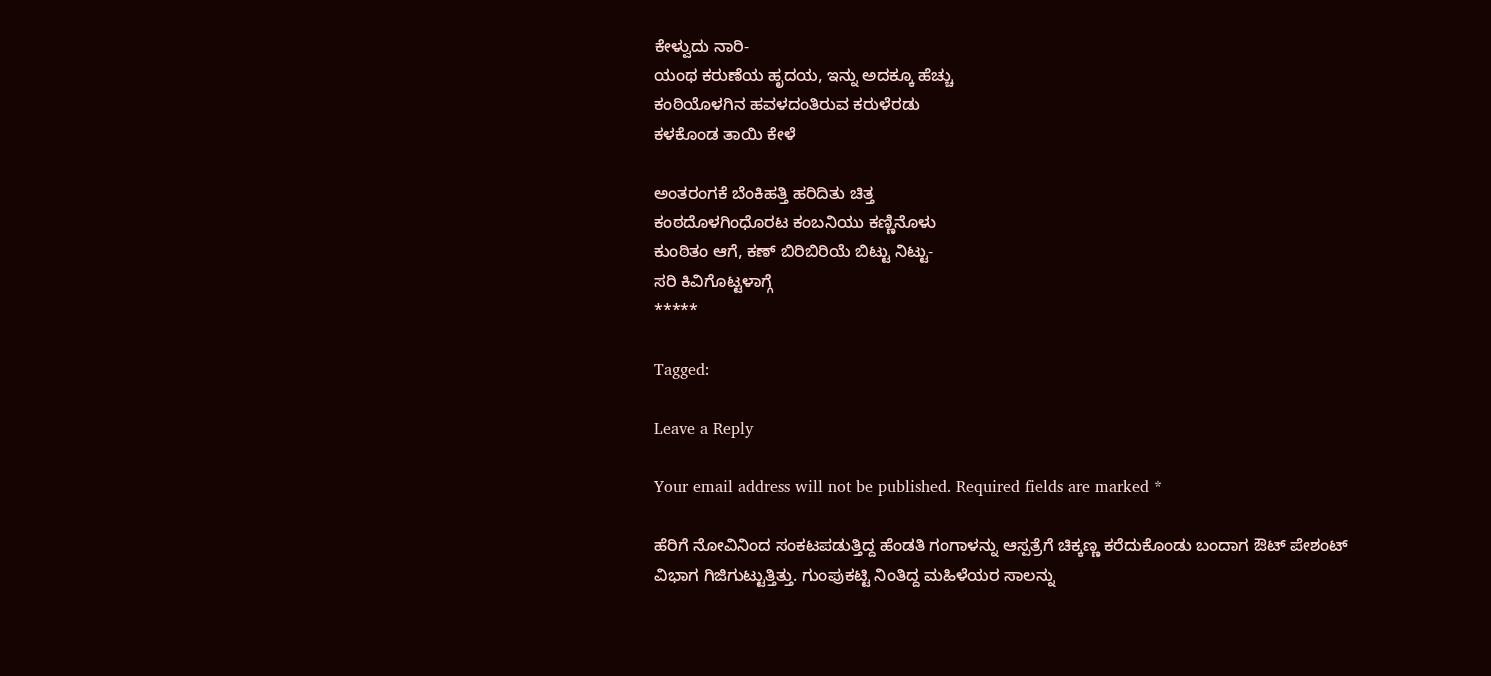ಕೇಳ್ವುದು ನಾರಿ-
ಯಂಥ ಕರುಣೆಯ ಹೃದಯ, ಇನ್ನು ಅದಕ್ಕೂ ಹೆಚ್ಚು
ಕಂಠಿಯೊಳಗಿನ ಹವಳದಂತಿರುವ ಕರುಳೆರಡು
ಕಳಕೊಂಡ ತಾಯಿ ಕೇಳೆ

ಅಂತರಂಗಕೆ ಬೆಂಕಿಹತ್ತಿ ಹರಿದಿತು ಚಿತ್ತ
ಕಂಠದೊಳಗಿಂಧೊರಟ ಕಂಬನಿಯು ಕಣ್ಣಿನೊಳು
ಕುಂಠಿತಂ ಆಗೆ, ಕಣ್ ಬಿರಿಬಿರಿಯೆ ಬಿಟ್ಟು ನಿಟ್ಟು-
ಸರಿ ಕಿವಿಗೊಟ್ಟಳಾಗ್ಗೆ
*****

Tagged:

Leave a Reply

Your email address will not be published. Required fields are marked *

ಹೆರಿಗೆ ನೋವಿನಿಂದ ಸಂಕಟಪಡುತ್ತಿದ್ದ ಹೆಂಡತಿ ಗಂಗಾಳನ್ನು ಆಸ್ಪತ್ರೆಗೆ ಚಿಕ್ಕಣ್ಣ ಕರೆದುಕೊಂಡು ಬಂದಾಗ ಔಟ್ ಪೇಶಂಟ್ ವಿಭಾಗ ಗಿಜಿಗುಟ್ಟುತ್ತಿತ್ತು. ಗುಂಪುಕಟ್ಟಿ ನಿಂತಿದ್ದ ಮಹಿಳೆಯರ ಸಾಲನ್ನು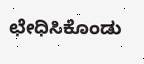ಛೇಧಿಸಿಕೊಂಡು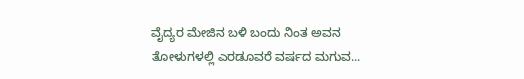ವೈದ್ಯರ ಮೇಜಿನ ಬಳಿ ಬಂದು ನಿಂತ ಅವನ ತೋಳುಗಳಲ್ಲಿ ಎರಡೂವರೆ ವರ್ಷದ ಮಗುವ...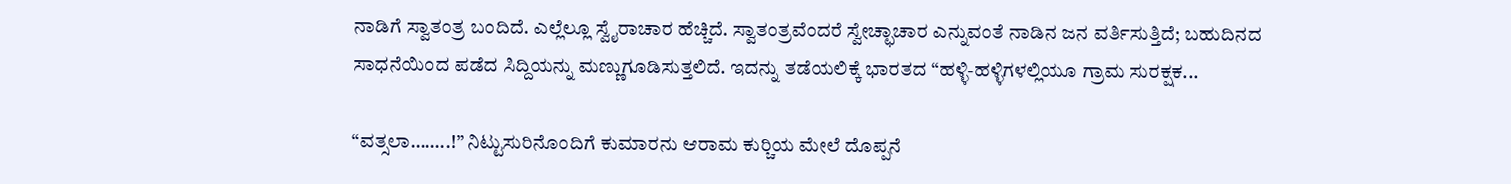ನಾಡಿಗೆ ಸ್ವಾತಂತ್ರ ಬಂದಿದೆ. ಎಲ್ಲೆಲ್ಲೂ ಸ್ವೈರಾಚಾರ ಹೆಚ್ಚಿದೆ. ಸ್ವಾತಂತ್ರವೆಂದರೆ ಸ್ವೇಚ್ಛಾಚಾರ ಎನ್ನುವಂತೆ ನಾಡಿನ ಜನ ವರ್ತಿಸುತ್ತಿದೆ; ಬಹುದಿನದ ಸಾಧನೆಯಿಂದ ಪಡೆದ ಸಿದ್ದಿಯನ್ನು ಮಣ್ಣುಗೂಡಿಸುತ್ತಲಿದೆ. ಇದನ್ನು ತಡೆಯಲಿಕ್ಕೆ ಭಾರತದ “ಹಳ್ಳಿ-ಹಳ್ಳಿಗಳಲ್ಲಿಯೂ ಗ್ರಾಮ ಸುರಕ್ಷಕ...

“ವತ್ಸಲಾ……..!” ನಿಟ್ಟುಸುರಿನೊಂದಿಗೆ ಕುಮಾರನು ಆರಾಮ ಕುರ್‍ಚಿಯ ಮೇಲೆ ದೊಪ್ಪನೆ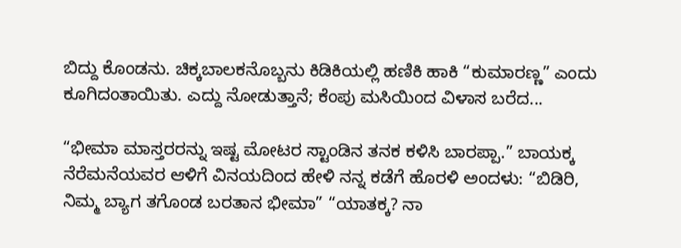ಬಿದ್ದು ಕೊಂಡನು. ಚಿಕ್ಕಬಾಲಕನೊಬ್ಬನು ಕಿಡಿಕಿಯಲ್ಲಿ ಹಣಿಕಿ ಹಾಕಿ “ಕುಮಾರಣ್ಣ” ಎಂದು ಕೂಗಿದಂತಾಯಿತು. ಎದ್ದು ನೋಡುತ್ತಾನೆ; ಕೆಂಪು ಮಸಿಯಿಂದ ವಿಳಾಸ ಬರೆದ...

“ಭೀಮಾ ಮಾಸ್ತರರನ್ನು ಇಷ್ಟ ಮೋಟರ ಸ್ಟಾಂಡಿನ ತನಕ ಕಳಿಸಿ ಬಾರಪ್ಪಾ.” ಬಾಯಕ್ಕ ನೆರೆಮನೆಯವರ ಆಳಿಗೆ ವಿನಯದಿಂದ ಹೇಳಿ ನನ್ನ ಕಡೆಗೆ ಹೊರಳಿ ಅಂದಳು: “ಬಿಡಿರಿ, ನಿಮ್ಮ ಬ್ಯಾಗ ತಗೊಂಡ ಬರತಾನ ಭೀಮಾ” “ಯಾತಕ್ಕ? ನಾ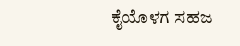ಕೈಯೊಳಗ ಸಹಜ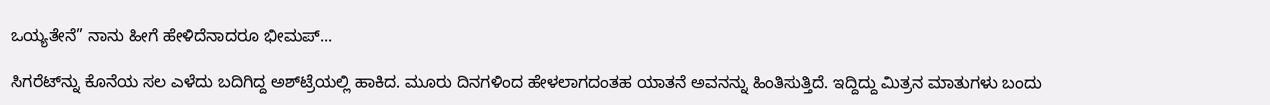ಒಯ್ಯತೇನೆ” ನಾನು ಹೀಗೆ ಹೇಳಿದೆನಾದರೂ ಭೀಮಪ್...

ಸಿಗರೆಟ್‌ನ್ನು ಕೊನೆಯ ಸಲ ಎಳೆದು ಬದಿಗಿದ್ದ ಅಶ್‌ಟ್ರೆಯಲ್ಲಿ ಹಾಕಿದ. ಮೂರು ದಿನಗಳಿಂದ ಹೇಳಲಾಗದಂತಹ ಯಾತನೆ ಅವನನ್ನು ಹಿಂತಿಸುತ್ತಿದೆ. ಇದ್ದಿದ್ದು ಮಿತ್ರನ ಮಾತುಗಳು ಬಂದು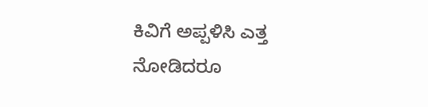ಕಿವಿಗೆ ಅಪ್ಪಳಿಸಿ ಎತ್ತ ನೋಡಿದರೂ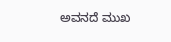ಅವನದೆ ಮುಖ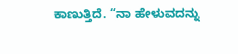ಕಾಣುತ್ತಿದೆ. “ನಾ ಹೇಳುವದನ್ನು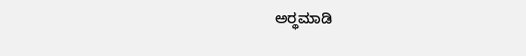ಅರ್‍ಥಮಾಡಿ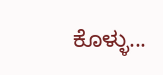ಕೊಳ್ಳು...